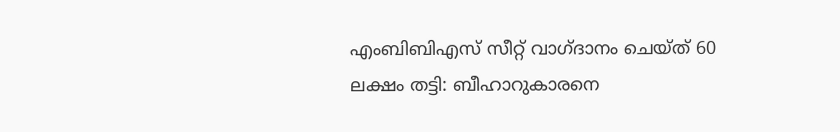എംബിബിഎസ് സീറ്റ് വാഗ്ദാനം ചെയ്ത് 60 ലക്ഷം തട്ടി: ബീഹാറുകാരനെ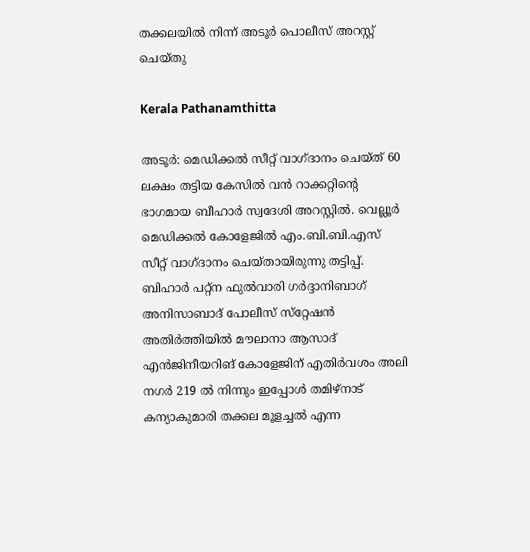തക്കലയിൽ നിന്ന് അടൂർ പൊലീസ് അറസ്റ്റ് ചെയ്തു

Kerala Pathanamthitta

അടൂർ: മെഡിക്കൽ സീറ്റ് വാഗ്ദാനം ചെയ്ത് 60 ലക്ഷം തട്ടിയ കേസിൽ വൻ റാക്കറ്റിന്റെ ഭാഗമായ ബീഹാർ സ്വദേശി അറസ്റ്റിൽ. വെല്ലൂർ മെഡിക്കൽ കോളേജിൽ എം.ബി.ബി.എസ് സീറ്റ് വാഗ്ദാനം ചെയ്തായിരുന്നു തട്ടിപ്പ്. ബിഹാർ പറ്റ്‌ന ഫുൽവാരി ഗർദ്ദാനിബാഗ് അനിസാബാദ് പോലീസ് സ്‌റ്റേഷൻ അതിർത്തിയിൽ മൗലാനാ ആസാദ് എൻജിനീയറിങ് കോളേജിന് എതിർവശം അലി നഗർ 219 ൽ നിന്നും ഇപ്പോൾ തമിഴ്‌നാട് കന്യാകുമാരി തക്കല മൂളച്ചൽ എന്ന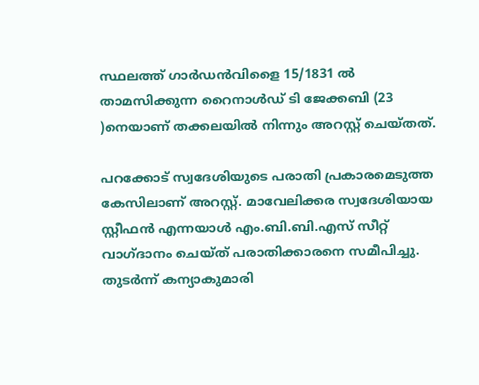സ്ഥലത്ത് ഗാർഡൻവിളൈ 15/1831 ൽ താമസിക്കുന്ന റൈനാൾഡ് ടി ജേക്കബി (23 )നെയാണ് തക്കലയിൽ നിന്നും അറസ്റ്റ് ചെയ്തത്.

പറക്കോട് സ്വദേശിയുടെ പരാതി പ്രകാരമെടുത്ത കേസിലാണ് അറസ്റ്റ്. മാവേലിക്കര സ്വദേശിയായ സ്റ്റീഫൻ എന്നയാൾ എം.ബി.ബി.എസ് സീറ്റ് വാഗ്ദാനം ചെയ്ത് പരാതിക്കാരനെ സമീപിച്ചു. തുടർന്ന് കന്യാകുമാരി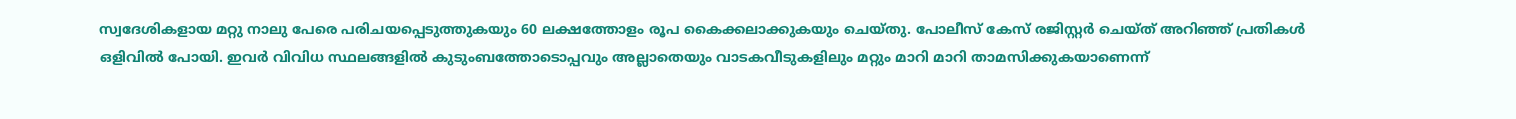സ്വദേശികളായ മറ്റു നാലു പേരെ പരിചയപ്പെടുത്തുകയും 60 ലക്ഷത്തോളം രൂപ കൈക്കലാക്കുകയും ചെയ്തു. പോലീസ് കേസ് രജിസ്റ്റർ ചെയ്ത് അറിഞ്ഞ് പ്രതികൾ ഒളിവിൽ പോയി. ഇവർ വിവിധ സ്ഥലങ്ങളിൽ കുടുംബത്തോടൊപ്പവും അല്ലാതെയും വാടകവീടുകളിലും മറ്റും മാറി മാറി താമസിക്കുകയാണെന്ന്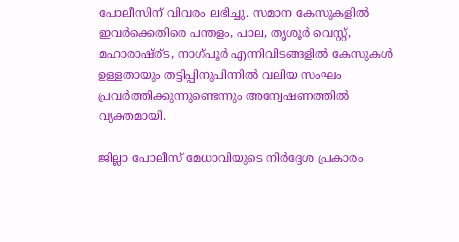പോലീസിന് വിവരം ലഭിച്ചു. സമാന കേസുകളിൽ ഇവർക്കെതിരെ പന്തളം, പാല, തൃശൂർ വെസ്റ്റ്, മഹാരാഷ്ര്ട, നാഗ്പൂർ എന്നിവിടങ്ങളിൽ കേസുകൾ ഉള്ളതായും തട്ടിപ്പിനുപിന്നിൽ വലിയ സംഘം പ്രവർത്തിക്കുന്നുണ്ടെന്നും അന്വേഷണത്തിൽ വ്യക്തമായി.

ജില്ലാ പോലീസ് മേധാവിയുടെ നിർദ്ദേശ പ്രകാരം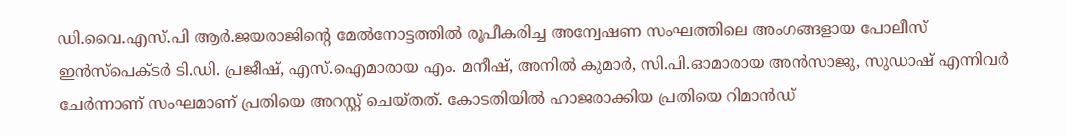ഡി.വൈ.എസ്.പി ആർ.ജയരാജിന്റെ മേൽനോട്ടത്തിൽ രൂപീകരിച്ച അന്വേഷണ സംഘത്തിലെ അംഗങ്ങളായ പോലീസ് ഇൻസ്‌പെക്ടർ ടി.ഡി. പ്രജീഷ്, എസ്.ഐമാരായ എം. മനീഷ്, അനിൽ കുമാർ, സി.പി.ഓമാരായ അൻസാജു, സുഡാഷ് എന്നിവർ ചേർന്നാണ് സംഘമാണ് പ്രതിയെ അറസ്റ്റ് ചെയ്തത്. കോടതിയിൽ ഹാജരാക്കിയ പ്രതിയെ റിമാൻഡ്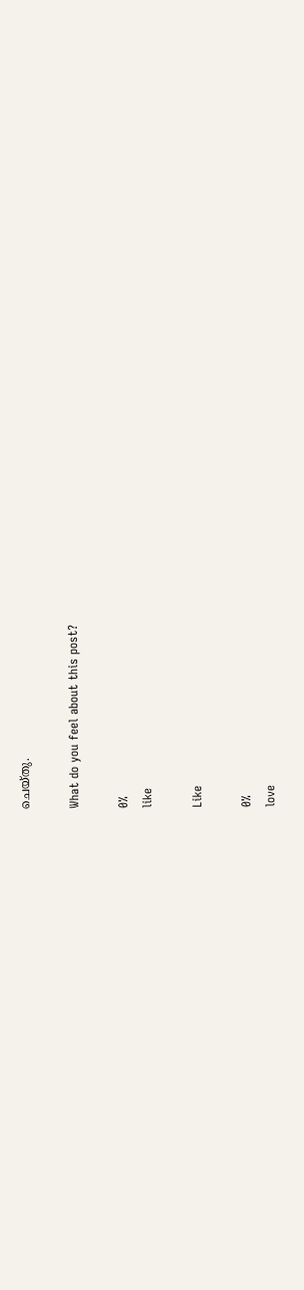ചെയ്തു.

What do you feel about this post?

0%
like

Like

0%
love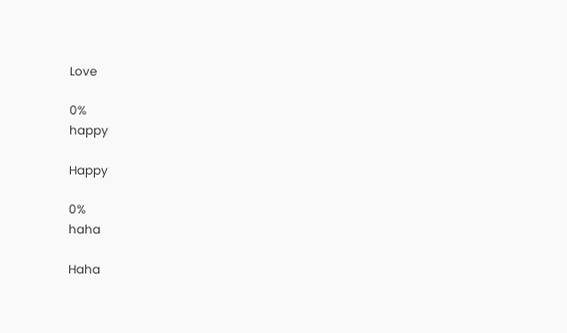Love

0%
happy

Happy

0%
haha

Haha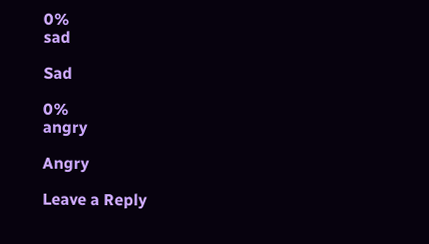0%
sad

Sad

0%
angry

Angry

Leave a Reply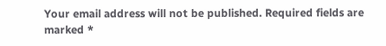Your email address will not be published. Required fields are marked *